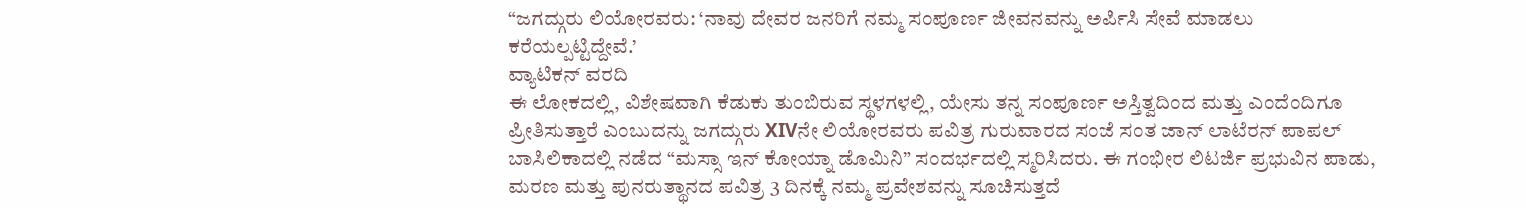“ಜಗದ್ಗುರು ಲಿಯೋರವರು: ‘ನಾವು ದೇವರ ಜನರಿಗೆ ನಮ್ಮ ಸಂಪೂರ್ಣ ಜೀವನವನ್ನು ಅರ್ಪಿಸಿ ಸೇವೆ ಮಾಡಲು ಕರೆಯಲ್ಪಟ್ಟಿದ್ದೇವೆ.’
ವ್ಯಾಟಿಕನ್ ವರದಿ
ಈ ಲೋಕದಲ್ಲಿ, ವಿಶೇಷವಾಗಿ ಕೆಡುಕು ತುಂಬಿರುವ ಸ್ಥಳಗಳಲ್ಲಿ, ಯೇಸು ತನ್ನ ಸಂಪೂರ್ಣ ಅಸ್ತಿತ್ವದಿಂದ ಮತ್ತು ಎಂದೆಂದಿಗೂ ಪ್ರೀತಿಸುತ್ತಾರೆ ಎಂಬುದನ್ನು ಜಗದ್ಗುರು XIVನೇ ಲಿಯೋರವರು ಪವಿತ್ರ ಗುರುವಾರದ ಸಂಜೆ ಸಂತ ಜಾನ್ ಲಾಟೆರನ್ ಪಾಪಲ್ ಬಾಸಿಲಿಕಾದಲ್ಲಿ ನಡೆದ “ಮಸ್ಸಾ ಇನ್ ಕೋಯ್ನಾ ಡೊಮಿನಿ” ಸಂದರ್ಭದಲ್ಲಿ ಸ್ಮರಿಸಿದರು. ಈ ಗಂಭೀರ ಲಿಟರ್ಜಿ ಪ್ರಭುವಿನ ಪಾಡು, ಮರಣ ಮತ್ತು ಪುನರುತ್ಥಾನದ ಪವಿತ್ರ 3 ದಿನಕ್ಕೆ ನಮ್ಮ ಪ್ರವೇಶವನ್ನು ಸೂಚಿಸುತ್ತದೆ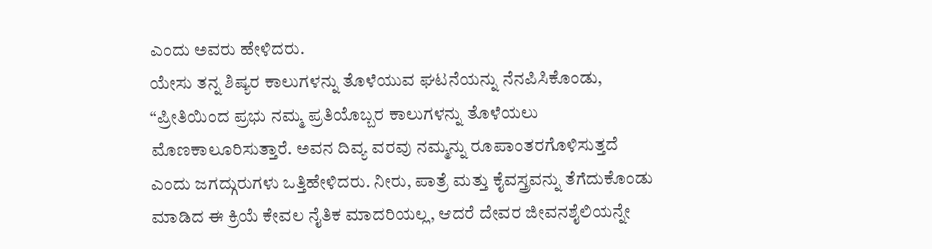ಎಂದು ಅವರು ಹೇಳಿದರು.
ಯೇಸು ತನ್ನ ಶಿಷ್ಯರ ಕಾಲುಗಳನ್ನು ತೊಳೆಯುವ ಘಟನೆಯನ್ನು ನೆನಪಿಸಿಕೊಂಡು, “ಪ್ರೀತಿಯಿಂದ ಪ್ರಭು ನಮ್ಮ ಪ್ರತಿಯೊಬ್ಬರ ಕಾಲುಗಳನ್ನು ತೊಳೆಯಲು ಮೊಣಕಾಲೂರಿಸುತ್ತಾರೆ. ಅವನ ದಿವ್ಯ ವರವು ನಮ್ಮನ್ನು ರೂಪಾಂತರಗೊಳಿಸುತ್ತದೆ ಎಂದು ಜಗದ್ಗುರುಗಳು ಒತ್ತಿಹೇಳಿದರು. ನೀರು, ಪಾತ್ರೆ ಮತ್ತು ಕೈವಸ್ತ್ರವನ್ನು ತೆಗೆದುಕೊಂಡು ಮಾಡಿದ ಈ ಕ್ರಿಯೆ ಕೇವಲ ನೈತಿಕ ಮಾದರಿಯಲ್ಲ, ಆದರೆ ದೇವರ ಜೀವನಶೈಲಿಯನ್ನೇ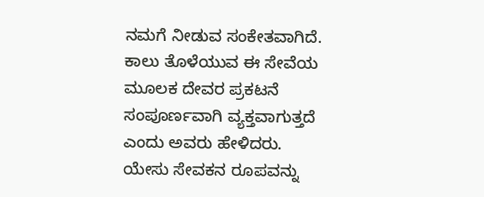ನಮಗೆ ನೀಡುವ ಸಂಕೇತವಾಗಿದೆ.
ಕಾಲು ತೊಳೆಯುವ ಈ ಸೇವೆಯ ಮೂಲಕ ದೇವರ ಪ್ರಕಟನೆ ಸಂಪೂರ್ಣವಾಗಿ ವ್ಯಕ್ತವಾಗುತ್ತದೆ ಎಂದು ಅವರು ಹೇಳಿದರು. ಯೇಸು ಸೇವಕನ ರೂಪವನ್ನು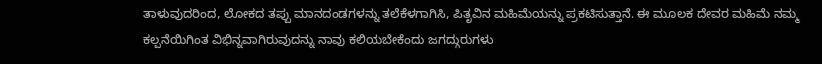ತಾಳುವುದರಿಂದ, ಲೋಕದ ತಪ್ಪು ಮಾನದಂಡಗಳನ್ನು ತಲೆಕೆಳಗಾಗಿಸಿ, ಪಿತೃವಿನ ಮಹಿಮೆಯನ್ನು ಪ್ರಕಟಿಸುತ್ತಾನೆ. ಈ ಮೂಲಕ ದೇವರ ಮಹಿಮೆ ನಮ್ಮ ಕಲ್ಪನೆಯಿಗಿಂತ ವಿಭಿನ್ನವಾಗಿರುವುದನ್ನು ನಾವು ಕಲಿಯಬೇಕೆಂದು ಜಗದ್ಗುರುಗಳು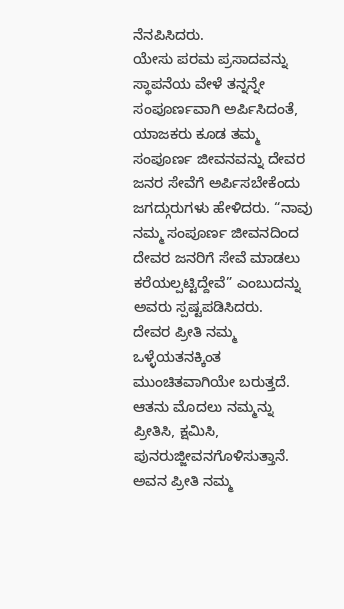ನೆನಪಿಸಿದರು.
ಯೇಸು ಪರಮ ಪ್ರಸಾದವನ್ನು ಸ್ಥಾಪನೆಯ ವೇಳೆ ತನ್ನನ್ನೇ ಸಂಪೂರ್ಣವಾಗಿ ಅರ್ಪಿಸಿದಂತೆ, ಯಾಜಕರು ಕೂಡ ತಮ್ಮ ಸಂಪೂರ್ಣ ಜೀವನವನ್ನು ದೇವರ ಜನರ ಸೇವೆಗೆ ಅರ್ಪಿಸಬೇಕೆಂದು ಜಗದ್ಗುರುಗಳು ಹೇಳಿದರು. “ನಾವು ನಮ್ಮ ಸಂಪೂರ್ಣ ಜೀವನದಿಂದ ದೇವರ ಜನರಿಗೆ ಸೇವೆ ಮಾಡಲು ಕರೆಯಲ್ಪಟ್ಟಿದ್ದೇವೆ” ಎಂಬುದನ್ನು ಅವರು ಸ್ಪಷ್ಟಪಡಿಸಿದರು.
ದೇವರ ಪ್ರೀತಿ ನಮ್ಮ ಒಳ್ಳೆಯತನಕ್ಕಿಂತ ಮುಂಚಿತವಾಗಿಯೇ ಬರುತ್ತದೆ. ಆತನು ಮೊದಲು ನಮ್ಮನ್ನು ಪ್ರೀತಿಸಿ, ಕ್ಷಮಿಸಿ, ಪುನರುಜ್ಜೀವನಗೊಳಿಸುತ್ತಾನೆ. ಅವನ ಪ್ರೀತಿ ನಮ್ಮ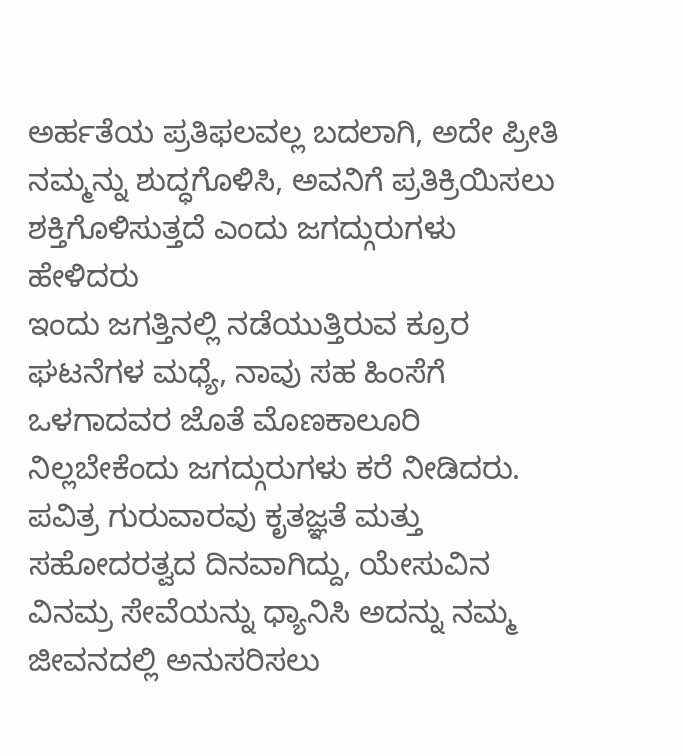ಅರ್ಹತೆಯ ಪ್ರತಿಫಲವಲ್ಲ ಬದಲಾಗಿ, ಅದೇ ಪ್ರೀತಿ ನಮ್ಮನ್ನು ಶುದ್ಧಗೊಳಿಸಿ, ಅವನಿಗೆ ಪ್ರತಿಕ್ರಿಯಿಸಲು ಶಕ್ತಿಗೊಳಿಸುತ್ತದೆ ಎಂದು ಜಗದ್ಗುರುಗಳು ಹೇಳಿದರು
ಇಂದು ಜಗತ್ತಿನಲ್ಲಿ ನಡೆಯುತ್ತಿರುವ ಕ್ರೂರ ಘಟನೆಗಳ ಮಧ್ಯೆ, ನಾವು ಸಹ ಹಿಂಸೆಗೆ ಒಳಗಾದವರ ಜೊತೆ ಮೊಣಕಾಲೂರಿ ನಿಲ್ಲಬೇಕೆಂದು ಜಗದ್ಗುರುಗಳು ಕರೆ ನೀಡಿದರು. ಪವಿತ್ರ ಗುರುವಾರವು ಕೃತಜ್ಞತೆ ಮತ್ತು ಸಹೋದರತ್ವದ ದಿನವಾಗಿದ್ದು, ಯೇಸುವಿನ ವಿನಮ್ರ ಸೇವೆಯನ್ನು ಧ್ಯಾನಿಸಿ ಅದನ್ನು ನಮ್ಮ ಜೀವನದಲ್ಲಿ ಅನುಸರಿಸಲು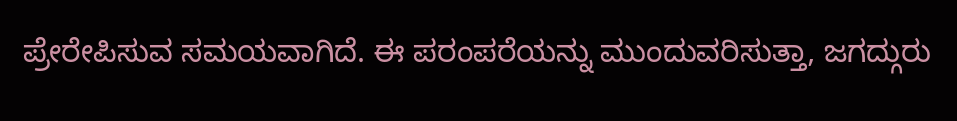ಪ್ರೇರೇಪಿಸುವ ಸಮಯವಾಗಿದೆ. ಈ ಪರಂಪರೆಯನ್ನು ಮುಂದುವರಿಸುತ್ತಾ, ಜಗದ್ಗುರು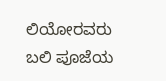ಲಿಯೋರವರು ಬಲಿ ಪೂಜೆಯ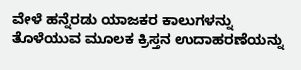ವೇಳೆ ಹನ್ನೆರಡು ಯಾಜಕರ ಕಾಲುಗಳನ್ನು ತೊಳೆಯುವ ಮೂಲಕ ಕ್ರಿಸ್ತನ ಉದಾಹರಣೆಯನ್ನು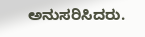ಅನುಸರಿಸಿದರು.